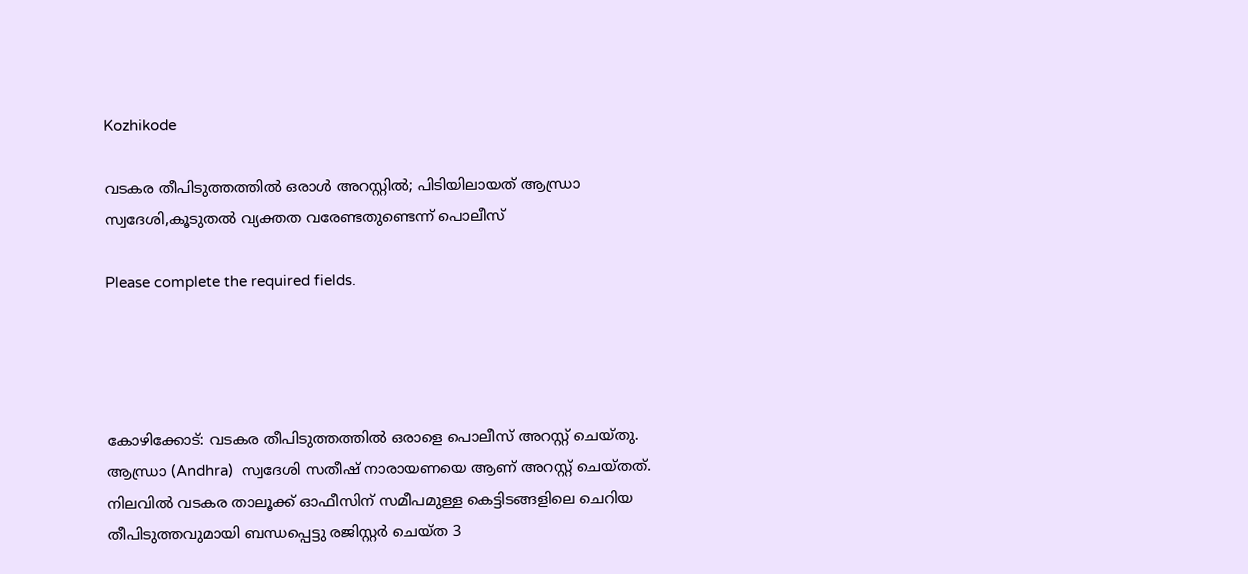Kozhikode

വടകര തീപിടുത്തത്തിൽ ഒരാൾ അറസ്റ്റിൽ; പിടിയിലായത് ആന്ധ്രാ സ്വദേശി,കൂടുതൽ വ്യക്തത വരേണ്ടതുണ്ടെന്ന് പൊലീസ്

Please complete the required fields.




കോഴിക്കോട്: വടകര തീപിടുത്തത്തിൽ ഒരാളെ പൊലീസ് അറസ്റ്റ് ചെയ്തു. ആന്ധ്രാ (Andhra)  സ്വദേശി സതീഷ് നാരായണയെ ആണ് അറസ്റ്റ് ചെയ്തത്. നിലവിൽ വടകര താലൂക്ക് ഓഫീസിന് സമീപമുള്ള കെട്ടിടങ്ങളിലെ ചെറിയ തീപിടുത്തവുമായി ബന്ധപ്പെട്ടു രജിസ്റ്റർ ചെയ്ത 3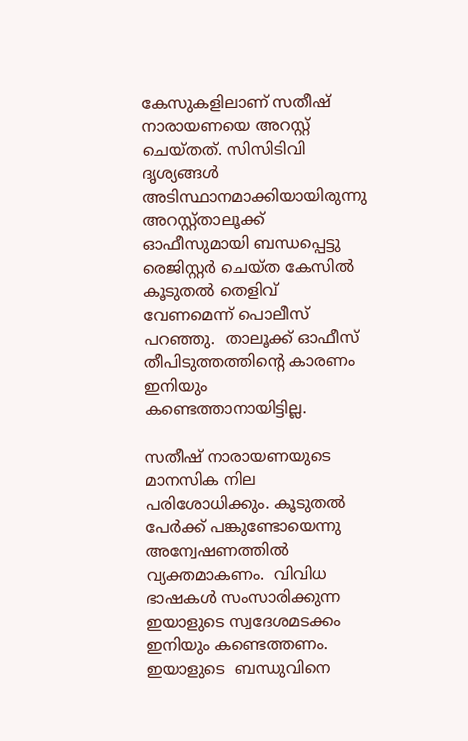കേസുകളിലാണ് സതീഷ് നാരായണയെ അറസ്റ്റ് ചെയ്തത്. സിസിടിവി ദൃശ്യങ്ങൾ അടിസ്ഥാനമാക്കിയായിരുന്നു അറസ്റ്റ്താലൂക്ക് ഓഫീസുമായി ബന്ധപ്പെട്ടു രെജിസ്റ്റർ ചെയ്ത കേസിൽ കൂടുതൽ തെളിവ് വേണമെന്ന് പൊലീസ് പറഞ്ഞു.  താലൂക്ക് ഓഫീസ് തീപിടുത്തത്തിന്റെ കാരണം ഇനിയും കണ്ടെത്താനായിട്ടില്ല.

സതീഷ് നാരായണയുടെ മാനസിക നില പരിശോധിക്കും. കൂടുതൽ പേർക്ക് പങ്കുണ്ടോയെന്നു അന്വേഷണത്തിൽ വ്യക്തമാകണം.  വിവിധ ഭാഷകൾ സംസാരിക്കുന്ന ഇയാളുടെ സ്വദേശമടക്കം ഇനിയും കണ്ടെത്തണം. ഇയാളുടെ  ബന്ധുവിനെ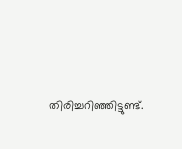തിരിച്ചറിഞ്ഞിട്ടുണ്ട്.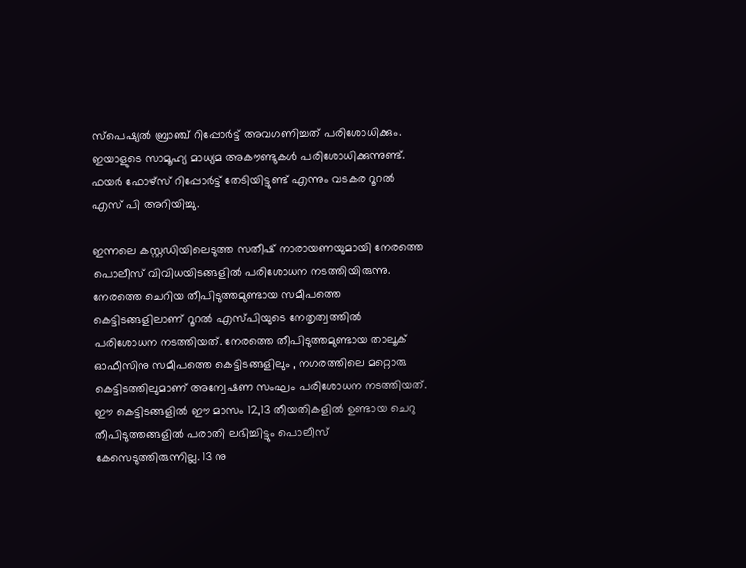സ്‌പെഷ്യൽ ബ്രാഞ്ച് റിപ്പോർട്ട് അവഗണിച്ചത് പരിശോധിക്കും.  ഇയാളുടെ സാമൂഹ്യ മാധ്യമ അകൗണ്ടുകൾ പരിശോധിക്കുന്നുണ്ട്. ഫയർ ഫോഴ്സ് റിപ്പോർട്ട് തേടിയിട്ടുണ്ട് എന്നും വടകര റൂറൽ എസ് പി അറിയിച്ചു.

ഇന്നലെ കസ്റ്റഡിയിലെടുത്ത സതീഷ് നാരായണയുമായി നേരത്തെ പൊലീസ് വിവിധയിടങ്ങളിൽ പരിശോധന നടത്തിയിരുന്നു. നേരത്തെ ചെറിയ തീപിടുത്തമുണ്ടായ സമീപത്തെ കെട്ടിടങ്ങളിലാണ് റൂറൽ എസ്പിയുടെ നേതൃത്വത്തിൽ പരിശോധന നടത്തിയത്. നേരത്തെ തീപിടുത്തമുണ്ടായ താലൂക് ഓഫീസിനു സമീപത്തെ കെട്ടിടങ്ങളിലും , നഗരത്തിലെ മറ്റൊരു കെട്ടിടത്തിലുമാണ് അന്വേഷണ സംഘം പരിശോധന നടത്തിയത്. ഈ കെട്ടിടങ്ങളിൽ ഈ മാസം 12,13 തീയതികളിൽ ഉണ്ടായ ചെറു തീപിടുത്തങ്ങളിൽ പരാതി ലഭിച്ചിട്ടും പൊലീസ് കേസെടുത്തിരുന്നില്ല. 13 നു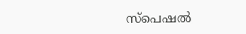സ്‌പെഷൽ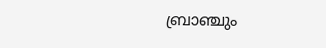ബ്രാഞ്ചും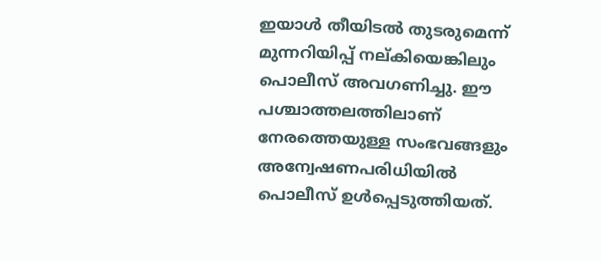ഇയാൾ തീയിടൽ തുടരുമെന്ന് മുന്നറിയിപ്പ് നല്കിയെങ്കിലും പൊലീസ് അവഗണിച്ചു. ഈ പശ്ചാത്തലത്തിലാണ് നേരത്തെയുള്ള സംഭവങ്ങളും അന്വേഷണപരിധിയിൽ പൊലീസ് ഉൾപ്പെടുത്തിയത്.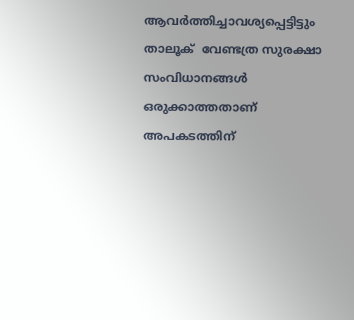ആവർത്തിച്ചാവശ്യപ്പെട്ടിട്ടും താലൂക്  വേണ്ടത്ര സുരക്ഷാ സംവിധാനങ്ങൾ ഒരുക്കാത്തതാണ് അപകടത്തിന്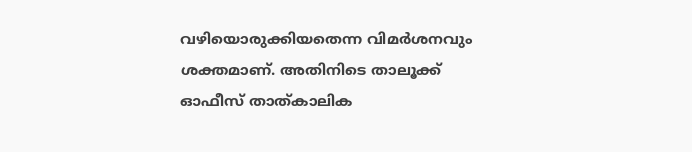വഴിയൊരുക്കിയതെന്ന വിമർശനവും ശക്തമാണ്. അതിനിടെ താലൂക്ക് ഓഫീസ് താത്കാലിക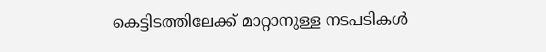കെട്ടിടത്തിലേക്ക് മാറ്റാനുള്ള നടപടികൾ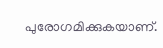പുരോഗമിക്കുകയാണ്.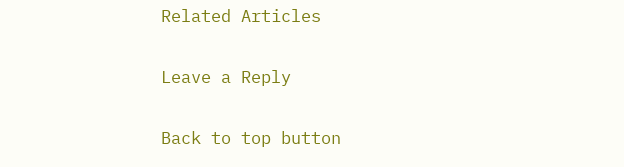Related Articles

Leave a Reply

Back to top button